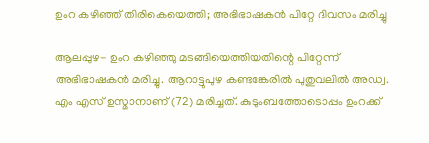ഉംറ കഴിഞ്ഞ് തിരികെയെത്തി; അഭിഭാഷകന്‍ പിറ്റേ ദിവസം മരിച്ചു

ആലപ്പുഴ- ഉംറ കഴിഞ്ഞു മടങ്ങിയെത്തിയതിന്റെ പിറ്റേന്ന് അഭിഭാഷകന്‍ മരിച്ചു. ആറാട്ടുപുഴ കണ്ടങ്കേരില്‍ പുതുവലില്‍ അഡ്വ. എം എസ് ഉസ്മാനാണ് (72) മരിച്ചത്. കുടുംബത്തോടൊപ്പം ഉംറക്ക്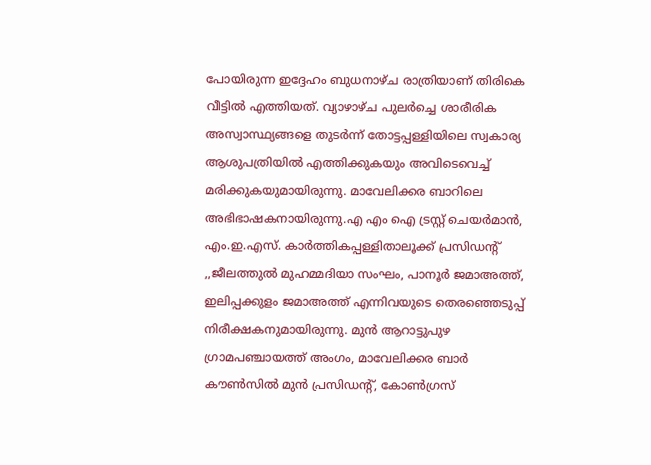പോയിരുന്ന ഇദ്ദേഹം ബുധനാഴ്ച രാത്രിയാണ് തിരികെ വീട്ടില്‍ എത്തിയത്. വ്യാഴാഴ്ച പുലര്‍ച്ചെ ശാരീരിക അസ്വാസ്ഥ്യങ്ങളെ തുടര്‍ന്ന് തോട്ടപ്പള്ളിയിലെ സ്വകാര്യ ആശുപത്രിയില്‍ എത്തിക്കുകയും അവിടെവെച്ച് മരിക്കുകയുമായിരുന്നു. മാവേലിക്കര ബാറിലെ അഭിഭാഷകനായിരുന്നു.എ എം ഐ ട്രസ്റ്റ് ചെയര്‍മാന്‍, എം.ഇ.എസ്. കാര്‍ത്തികപ്പള്ളിതാലൂക്ക് പ്രസിഡന്റ് ,,ജീലത്തുല്‍ മുഹമ്മദിയാ സംഘം, പാനൂര്‍ ജമാഅത്ത്, ഇലിപ്പക്കുളം ജമാഅത്ത് എന്നിവയുടെ തെരഞ്ഞെടുപ്പ് നിരീക്ഷകനുമായിരുന്നു. മുന്‍ ആറാട്ടുപുഴ ഗ്രാമപഞ്ചായത്ത് അംഗം, മാവേലിക്കര ബാര്‍ കൗണ്‍സില്‍ മുന്‍ പ്രസിഡന്റ്, കോണ്‍ഗ്രസ്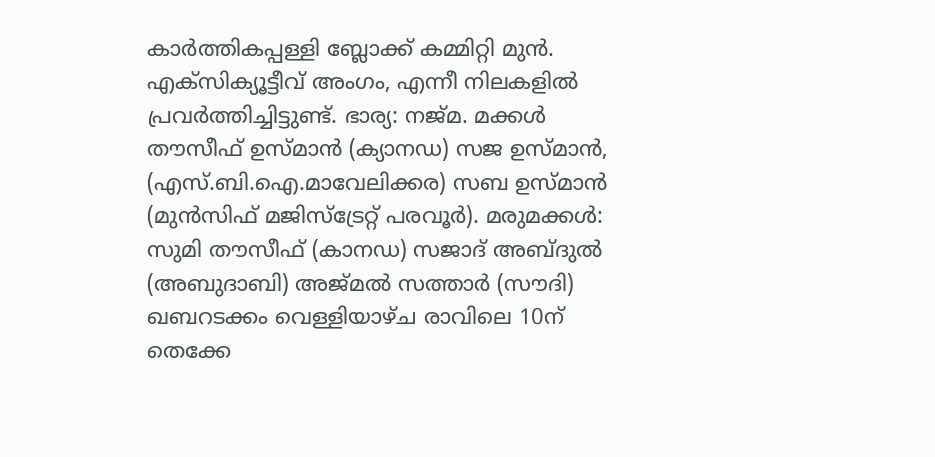കാര്‍ത്തികപ്പള്ളി ബ്ലോക്ക് കമ്മിറ്റി മുന്‍. എക്‌സിക്യൂട്ടീവ് അംഗം, എന്നീ നിലകളില്‍ പ്രവര്‍ത്തിച്ചിട്ടുണ്ട്. ഭാര്യ: നജ്മ. മക്കള്‍ തൗസീഫ് ഉസ്മാന്‍ (ക്യാനഡ) സജ ഉസ്മാന്‍, (എസ്.ബി.ഐ.മാവേലിക്കര) സബ ഉസ്മാന്‍ (മുന്‍സിഫ് മജിസ്‌ട്രേറ്റ് പരവൂര്‍). മരുമക്കള്‍: സുമി തൗസീഫ് (കാനഡ) സജാദ് അബ്ദുല്‍ (അബുദാബി) അജ്മല്‍ സത്താര്‍ (സൗദി) ഖബറടക്കം വെള്ളിയാഴ്ച രാവിലെ 10ന് തെക്കേ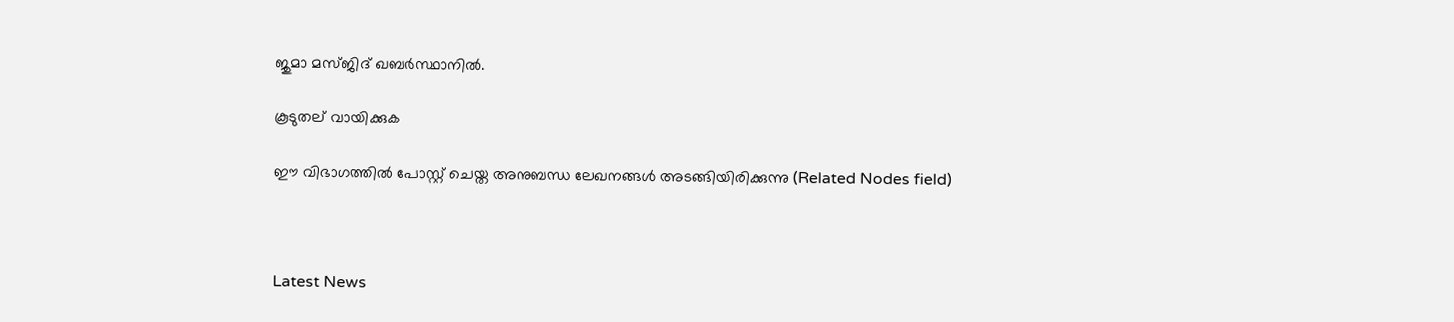ജുമാ മസ്ജിദ് ഖബര്‍സ്ഥാനില്‍.

കൂടുതല് വായിക്കുക

ഈ വിഭാഗത്തിൽ പോസ്റ്റ് ചെയ്ത അനുബന്ധ ലേഖനങ്ങൾ അടങ്ങിയിരിക്കുന്നു (Related Nodes field)



Latest News